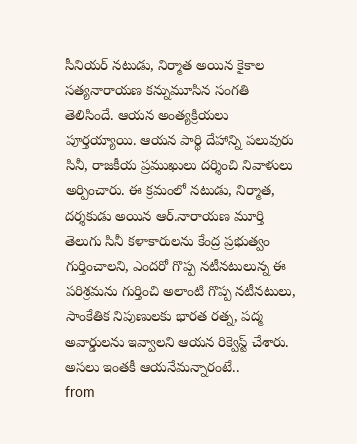సీనియర్ నటుడు, నిర్మాత అయిన కైకాల సత్యనారాయణ కన్నుమూసిన సంగతి తెలిసిందే. ఆయన అంత్యక్రియలు పూర్తయ్యాయి. ఆయన పార్థి దేహాన్ని పలువురు సినీ, రాజకీయ ప్రముఖులు దర్శించి నివాళులు అర్పించారు. ఈ క్రమంలో నటుడు, నిర్మాత, దర్శకుడు అయిన ఆర్.నారాయణ మూర్తి తెలుగు సినీ కళాకారులను కేంద్ర ప్రభుత్వం గుర్తించాలని, ఎందరో గొప్ప నటీనటులున్న ఈ పరిశ్రమను గుర్తించి అలాంటి గొప్ప నటీనటులు, సాంకేతిక నిపుణులకు భారత రత్న, పద్మ అవార్డులను ఇవ్వాలని ఆయన రిక్వెస్ట్ చేశారు. అసలు ఇంతకీ ఆయనేమన్నారంటే..
from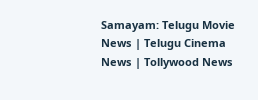Samayam: Telugu Movie News | Telugu Cinema News | Tollywood News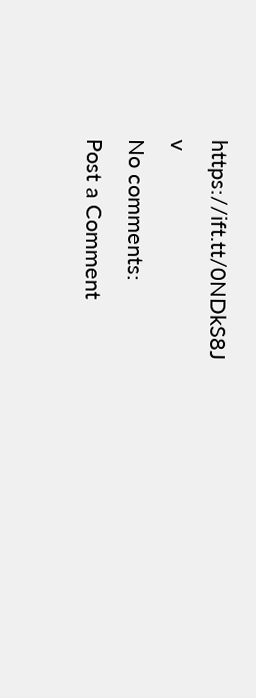https://ift.tt/0NDkS8J
v
No comments:
Post a Comment